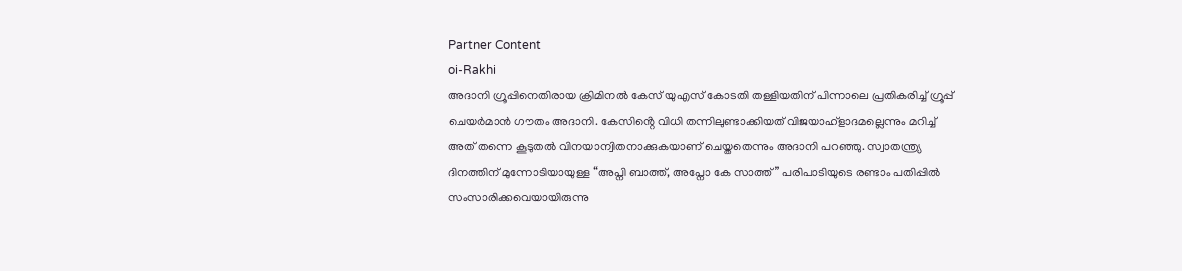Partner Content
oi-Rakhi
അദാനി ഗ്രൂപ്പിനെതിരായ ക്രിമിനൽ കേസ് യുഎസ് കോടതി തള്ളിയതിന് പിന്നാലെ പ്രതികരിച്ച് ഗ്രൂപ്പ് ചെയർമാൻ ഗൗതം അദാനി. കേസിൻ്റെ വിധി തന്നിലുണ്ടാക്കിയത് വിജയാഹ്ളാദമല്ലെന്നും മറിച്ച് അത് തന്നെ കൂടുതൽ വിനയാന്വിതനാക്കുകയാണ് ചെയ്തതെന്നും അദാനി പറഞ്ഞു. സ്വാതന്ത്ര്യ ദിനത്തിന് മുന്നോടിയായുള്ള “അപ്നി ബാത്ത്, അപ്നോ കേ സാത്ത്” പരിപാടിയുടെ രണ്ടാം പതിപ്പിൽ സംസാരിക്കവെയായിരുന്നു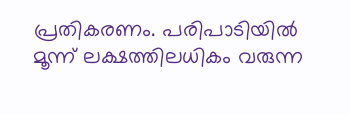പ്രതികരണം. പരിപാടിയിൽ മൂന്ന് ലക്ഷത്തിലധികം വരുന്ന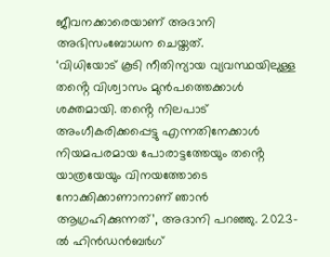ജീവനക്കാരെയാണ് അദാനി അഭിസംബോധന ചെയ്തത്.
‘വിധിയോട് കൂടി നീതിന്യായ വ്യവസ്ഥയിലുള്ള തൻ്റെ വിശ്വാസം മുൻപത്തെക്കാൾ ശക്തമായി. തൻ്റെ നിലപാട് അംഗീകരിക്കപ്പെട്ടു എന്നതിനേക്കാൾ നിയമപരമായ പോരാട്ടത്തേയും തൻ്റെ യാത്രയേയും വിനയത്തോടെ നോക്കിക്കാണാനാണ് ഞാൻ ആഗ്രഹിക്കുന്നത്’, അദാനി പറഞ്ഞു. 2023-ൽ ഹിൻഡൻബർഗ്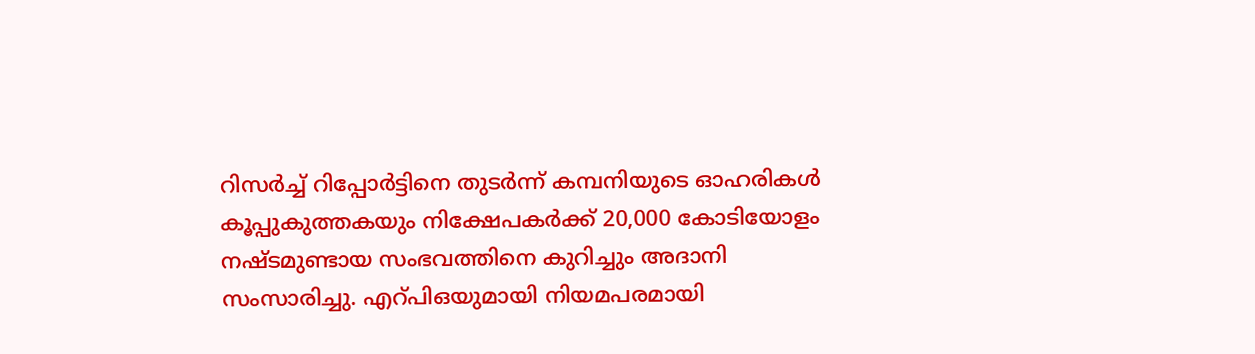റിസർച്ച് റിപ്പോർട്ടിനെ തുടർന്ന് കമ്പനിയുടെ ഓഹരികൾ കൂപ്പുകുത്തകയും നിക്ഷേപകർക്ക് 20,000 കോടിയോളം നഷ്ടമുണ്ടായ സംഭവത്തിനെ കുറിച്ചും അദാനി സംസാരിച്ചു. എറ്പിഒയുമായി നിയമപരമായി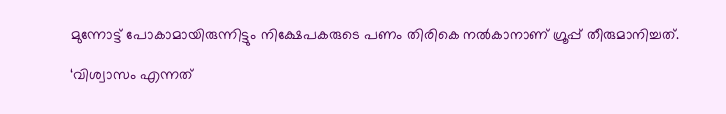മുന്നോട്ട് പോകാമായിരുന്നിട്ടും നിക്ഷേപകരുടെ പണം തിരികെ നൽകാനാണ് ഗ്രൂപ്പ് തീരുമാനിച്ചത്.

‘വിശ്വാസം എന്നത്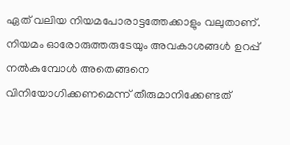ഏത് വലിയ നിയമപോരാട്ടത്തേക്കാളും വലുതാണ്. നിയമം ഓരോരുത്തരുടേയും അവകാശങ്ങൾ ഉറപ്പ് നൽകുമ്പോൾ അതെങ്ങനെ വിനിയോഗിക്കണമെന്ന് തീരുമാനിക്കേണ്ടത്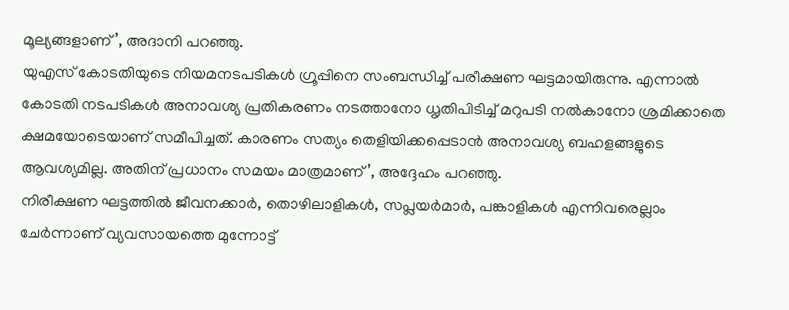മൂല്യങ്ങളാണ്’, അദാനി പറഞ്ഞു.
യുഎസ് കോടതിയുടെ നിയമനടപടികൾ ഗ്രൂപ്പിനെ സംബന്ധിച്ച് പരീക്ഷണ ഘട്ടമായിരുന്നു. എന്നാൽ കോടതി നടപടികൾ അനാവശ്യ പ്രതികരണം നടത്താനോ ധൃതിപിടിച്ച് മറുപടി നൽകാനോ ശ്രമിക്കാതെ ക്ഷമയോടെയാണ് സമീപിച്ചത്. കാരണം സത്യം തെളിയിക്കപ്പെടാൻ അനാവശ്യ ബഹളങ്ങളുടെ ആവശ്യമില്ല. അതിന് പ്രധാനം സമയം മാത്രമാണ്’, അദ്ദേഹം പറഞ്ഞു.
നിരീക്ഷണ ഘട്ടത്തിൽ ജീവനക്കാർ, തൊഴിലാളികൾ, സപ്ലയർമാർ, പങ്കാളികൾ എന്നിവരെല്ലാം ചേർന്നാണ് വ്യവസായത്തെ മുന്നോട്ട്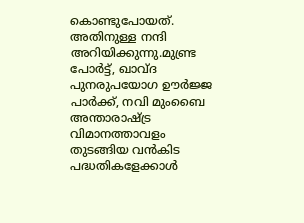കൊണ്ടുപോയത്. അതിനുള്ള നന്ദി അറിയിക്കുന്നു.മുണ്ട്ര പോർട്ട്, ഖാവ്ദ പുനരുപയോഗ ഊർജ്ജ പാർക്ക്, നവി മുംബൈ അന്താരാഷ്ട്ര വിമാനത്താവളം തുടങ്ങിയ വൻകിട പദ്ധതികളേക്കാൾ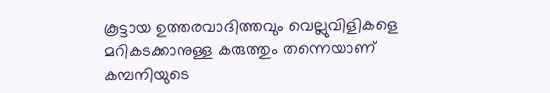കൂട്ടായ ഉത്തരവാദിത്തവും വെല്ലുവിളികളെ മറികടക്കാനുള്ള കരുത്തും തന്നെയാണ് കമ്പനിയുടെ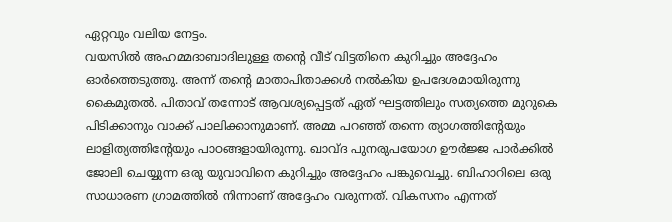ഏറ്റവും വലിയ നേട്ടം.
വയസിൽ അഹമ്മദാബാദിലുള്ള തൻ്റെ വീട് വിട്ടതിനെ കുറിച്ചും അദ്ദേഹം ഓർത്തെടുത്തു. അന്ന് തൻ്റെ മാതാപിതാക്കൾ നൽകിയ ഉപദേശമായിരുന്നു കൈമുതൽ. പിതാവ് തന്നോട് ആവശ്യപ്പെട്ടത് ഏത് ഘട്ടത്തിലും സത്യത്തെ മുറുകെ പിടിക്കാനും വാക്ക് പാലിക്കാനുമാണ്. അമ്മ പറഞ്ഞ് തന്നെ ത്യാഗത്തിൻ്റേയും ലാളിത്യത്തിൻ്റേയും പാഠങ്ങളായിരുന്നു. ഖാവ്ദ പുനരുപയോഗ ഊർജ്ജ പാർക്കിൽ ജോലി ചെയ്യുന്ന ഒരു യുവാവിനെ കുറിച്ചും അദ്ദേഹം പങ്കുവെച്ചു. ബിഹാറിലെ ഒരു സാധാരണ ഗ്രാമത്തിൽ നിന്നാണ് അദ്ദേഹം വരുന്നത്. വികസനം എന്നത്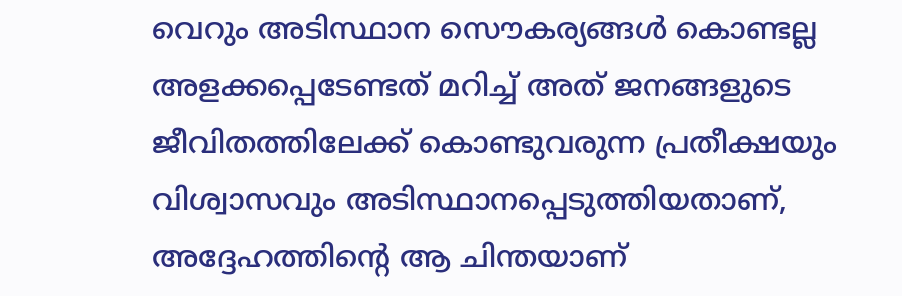വെറും അടിസ്ഥാന സൌകര്യങ്ങൾ കൊണ്ടല്ല അളക്കപ്പെടേണ്ടത് മറിച്ച് അത് ജനങ്ങളുടെ ജീവിതത്തിലേക്ക് കൊണ്ടുവരുന്ന പ്രതീക്ഷയും വിശ്വാസവും അടിസ്ഥാനപ്പെടുത്തിയതാണ്, അദ്ദേഹത്തിൻ്റെ ആ ചിന്തയാണ്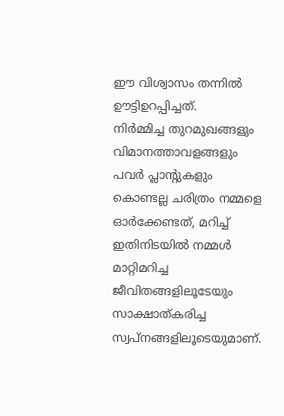ഈ വിശ്വാസം തന്നിൽ ഊട്ടിഉറപ്പിച്ചത്.
നിർമ്മിച്ച തുറമുഖങ്ങളും വിമാനത്താവളങ്ങളും പവർ പ്ലാന്റുകളും കൊണ്ടല്ല ചരിത്രം നമ്മളെ ഓർക്കേണ്ടത്, മറിച്ച് ഇതിനിടയിൽ നമ്മൾ മാറ്റിമറിച്ച ജീവിതങ്ങളിലൂടേയും സാക്ഷാത്കരിച്ച സ്വപ്നങ്ങളിലൂടെയുമാണ്.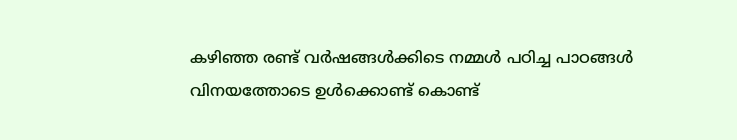കഴിഞ്ഞ രണ്ട് വർഷങ്ങൾക്കിടെ നമ്മൾ പഠിച്ച പാഠങ്ങൾ വിനയത്തോടെ ഉൾക്കൊണ്ട് കൊണ്ട്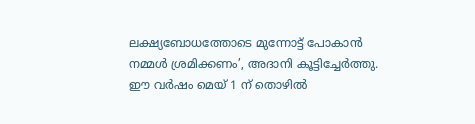ലക്ഷ്യബോധത്തോടെ മുന്നോട്ട് പോകാൻ നമ്മൾ ശ്രമിക്കണം’, അദാനി കൂട്ടിച്ചേർത്തു.
ഈ വർഷം മെയ് 1 ന് തൊഴിൽ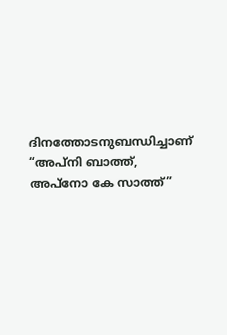ദിനത്തോടനുബന്ധിച്ചാണ് “അപ്നി ബാത്ത്, അപ്നോ കേ സാത്ത്”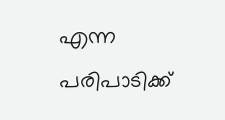എന്ന പരിപാടിക്ക്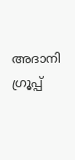അദാനി ഗ്രൂപ്പ്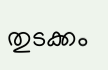തുടക്കം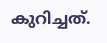കുറിച്ചത്.